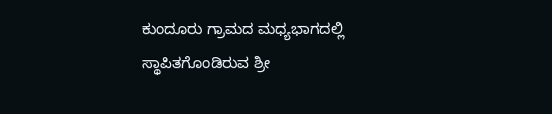ಕುಂದೂರು ಗ್ರಾಮದ ಮಧ್ಯಭಾಗದಲ್ಲಿ ಸ್ಥಾಪಿತಗೊಂಡಿರುವ ಶ್ರೀ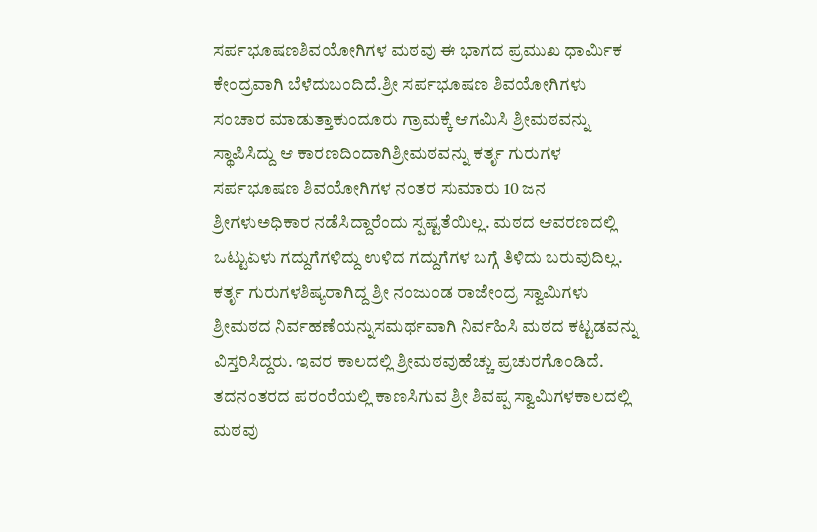ಸರ್ಪಭೂಷಣಶಿವಯೋಗಿಗಳ ಮಠವು ಈ ಭಾಗದ ಪ್ರಮುಖ ಧಾರ್ಮಿಕ ಕೇಂದ್ರವಾಗಿ ಬೆಳೆದುಬಂದಿದೆ.ಶ್ರೀ ಸರ್ಪಭೂಷಣ ಶಿವಯೋಗಿಗಳು ಸಂಚಾರ ಮಾಡುತ್ತಾಕುಂದೂರು ಗ್ರಾಮಕ್ಕೆ ಆಗಮಿಸಿ ಶ್ರೀಮಠವನ್ನು ಸ್ಥಾಪಿಸಿದ್ದು ಆ ಕಾರಣದಿಂದಾಗಿಶ್ರೀಮಠವನ್ನು ಕರ್ತೃ ಗುರುಗಳ ಸರ್ಪಭೂಷಣ ಶಿವಯೋಗಿಗಳ ನಂತರ ಸುಮಾರು 10 ಜನ ಶ್ರೀಗಳುಅಧಿಕಾರ ನಡೆಸಿದ್ದಾರೆಂದು ಸ್ಪಷ್ಟತೆಯಿಲ್ಲ. ಮಠದ ಆವರಣದಲ್ಲಿ ಒಟ್ಟುಏಳು ಗದ್ದುಗೆಗಳಿದ್ದು ಉಳಿದ ಗದ್ದುಗೆಗಳ ಬಗ್ಗೆ ತಿಳಿದು ಬರುವುದಿಲ್ಲ. ಕರ್ತೃ ಗುರುಗಳಶಿಷ್ಯರಾಗಿದ್ದ ಶ್ರೀ ನಂಜುಂಡ ರಾಜೇಂದ್ರ ಸ್ವಾಮಿಗಳು ಶ್ರೀಮಠದ ನಿರ್ವಹಣೆಯನ್ನುಸಮರ್ಥವಾಗಿ ನಿರ್ವಹಿಸಿ ಮಠದ ಕಟ್ಟಡವನ್ನು ವಿಸ್ತರಿಸಿದ್ದರು. ಇವರ ಕಾಲದಲ್ಲಿ ಶ್ರೀಮಠವುಹೆಚ್ಚು ಪ್ರಚುರಗೊಂಡಿದೆ. ತದನಂತರದ ಪರಂರೆಯಲ್ಲಿ ಕಾಣಸಿಗುವ ಶ್ರೀ ಶಿವಪ್ಪ ಸ್ವಾಮಿಗಳಕಾಲದಲ್ಲಿ ಮಠವು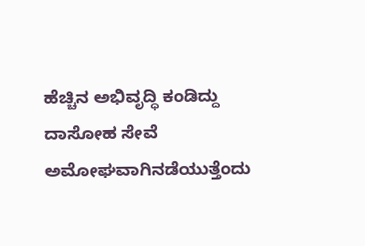ಹೆಚ್ಚಿನ ಅಭಿವೃದ್ಧಿ ಕಂಡಿದ್ದು ದಾಸೋಹ ಸೇವೆ ಅಮೋಘವಾಗಿನಡೆಯುತ್ತೆಂದು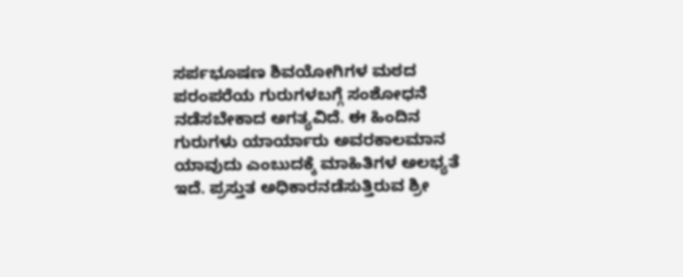ಸರ್ಪಭೂಷಣ ಶಿವಯೋಗಿಗಳ ಮಠದ ಪರಂಪರೆಯ ಗುರುಗಳಬಗ್ಗೆ ಸಂಶೋಧನೆ ನಡೆಸಬೇಕಾದ ಅಗತ್ಯವಿದೆ. ಈ ಹಿಂದಿನ ಗುರುಗಳು ಯಾರ್ಯಾರು ಅವರಕಾಲಮಾನ ಯಾವುದು ಎಂಬುದಕ್ಕೆ ಮಾಹಿತಿಗಳ ಅಲಭ್ಯತೆ ಇದೆ. ಪ್ರಸ್ತುತ ಅಧಿಕಾರನಡೆಸುತ್ತಿರುವ ಶ್ರೀ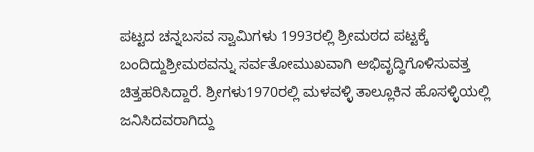ಪಟ್ಟದ ಚನ್ನಬಸವ ಸ್ವಾಮಿಗಳು 1993ರಲ್ಲಿ ಶ್ರೀಮಠದ ಪಟ್ಟಕ್ಕೆ ಬಂದಿದ್ದುಶ್ರೀಮಠವನ್ನು ಸರ್ವತೋಮುಖವಾಗಿ ಅಭಿವೃದ್ಧಿಗೊಳಿಸುವತ್ತ ಚಿತ್ತಹರಿಸಿದ್ದಾರೆ. ಶ್ರೀಗಳು1970ರಲ್ಲಿ ಮಳವಳ್ಳಿ ತಾಲ್ಲೂಕಿನ ಹೊಸಳ್ಳಿಯಲ್ಲಿ ಜನಿಸಿದವರಾಗಿದ್ದು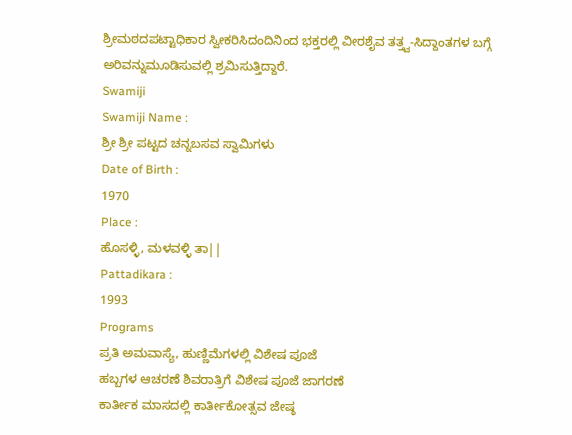ಶ್ರೀಮಠದಪಟ್ಟಾಧಿಕಾರ ಸ್ವೀಕರಿಸಿದಂದಿನಿಂದ ಭಕ್ತರಲ್ಲಿ ವೀರಶೈವ ತತ್ತ್ವ-ಸಿದ್ದಾಂತಗಳ ಬಗ್ಗೆ ಅರಿವನ್ನುಮೂಡಿಸುವಲ್ಲಿ ಶ್ರಮಿಸುತ್ತಿದ್ದಾರೆ.
Swamiji
Swamiji Name :
ಶ್ರೀ ಶ್ರೀ ಪಟ್ಟದ ಚನ್ನಬಸವ ಸ್ವಾಮಿಗಳು
Date of Birth :
1970
Place :
ಹೊಸಳ್ಳಿ, ಮಳವಳ್ಳಿ ತಾ||
Pattadikara :
1993
Programs
ಪ್ರತಿ ಅಮವಾಸ್ಯೆ, ಹುಣ್ಣಿಮೆಗಳಲ್ಲಿ ವಿಶೇಷ ಪೂಜೆ
ಹಬ್ಬಗಳ ಆಚರಣೆ ಶಿವರಾತ್ರಿಗೆ ವಿಶೇಷ ಪೂಜೆ ಜಾಗರಣೆ
ಕಾರ್ತೀಕ ಮಾಸದಲ್ಲಿ ಕಾರ್ತೀಕೋತ್ಸವ ಜೇಷ್ಠ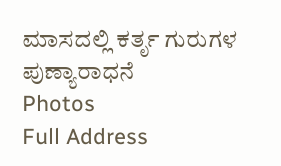ಮಾಸದಲ್ಲಿ ಕರ್ತೃ ಗುರುಗಳ ಪುಣ್ಯಾರಾಧನೆ
Photos
Full Address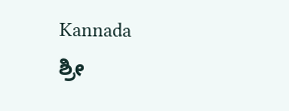Kannada
ಶ್ರೀ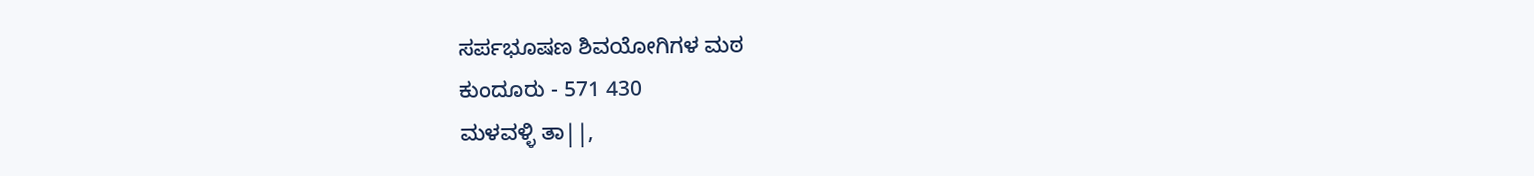ಸರ್ಪಭೂಷಣ ಶಿವಯೋಗಿಗಳ ಮಠ
ಕುಂದೂರು - 571 430
ಮಳವಳ್ಳಿ ತಾ||,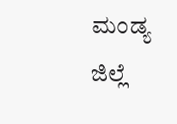ಮಂಡ್ಯ ಜಿಲ್ಲೆ